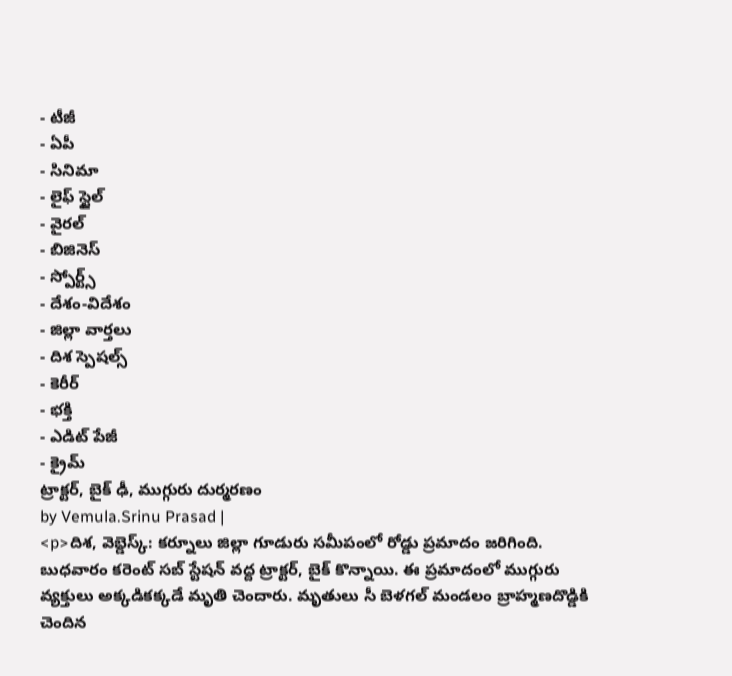- టీజీ
- ఏపీ
- సినిమా
- లైఫ్ స్టైల్
- వైరల్
- బిజినెస్
- స్పోర్ట్స్
- దేశం-విదేశం
- జిల్లా వార్తలు
- దిశ స్పెషల్స్
- కెరీర్
- భక్తి
- ఎడిట్ పేజీ
- క్రైమ్
ట్రాక్టర్, బైక్ ఢీ, ముగ్గురు దుర్మరణం
by Vemula.Srinu Prasad |
<p>దిశ, వెబ్డెస్క్: కర్నూలు జిల్లా గూడురు సమీపంలో రోడ్డు ప్రమాదం జరిగింది. బుధవారం కరెంట్ సబ్ స్టేషన్ వద్ద ట్రాక్టర్, బైక్ కొన్నాయి. ఈ ప్రమాదంలో ముగ్గురు వ్యక్తులు అక్కడికక్కడే మృతి చెందారు. మృతులు సీ బెళగల్ మండలం బ్రాహ్మణదొడ్డికి చెందిన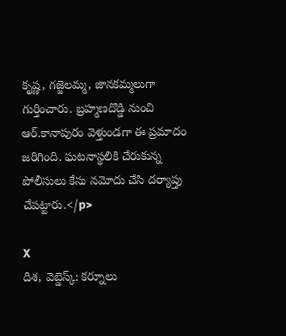కృష్ణ, గజ్జెలమ్మ, జానకమ్మలుగా గుర్తించారు. బ్రహ్మణదొడ్డి నుంచి ఆర్.కానాపురం వెళ్తుండగా ఈ ప్రమాదం జరిగింది. ఘటనాస్థలికి చేరుకున్న పోలీసులు కేసు నమోదు చేసి దర్యాప్తు చేపట్టారు.</p>

X
దిశ, వెబ్డెస్క్: కర్నూలు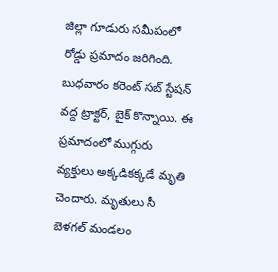జిల్లా గూడురు సమీపంలో రోడ్డు ప్రమాదం జరిగింది. బుధవారం కరెంట్ సబ్ స్టేషన్ వద్ద ట్రాక్టర్, బైక్ కొన్నాయి. ఈ ప్రమాదంలో ముగ్గురు వ్యక్తులు అక్కడికక్కడే మృతి చెందారు. మృతులు సీ బెళగల్ మండలం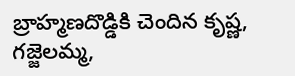బ్రాహ్మణదొడ్డికి చెందిన కృష్ణ, గజ్జెలమ్మ,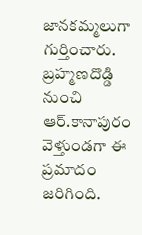జానకమ్మలుగా గుర్తించారు. బ్రహ్మణదొడ్డి నుంచి ఆర్.కానాపురం వెళ్తుండగా ఈ ప్రమాదం జరిగింది.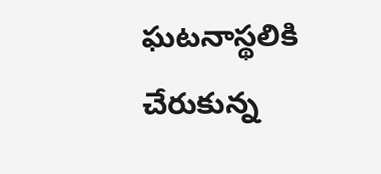ఘటనాస్థలికి చేరుకున్న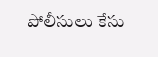పోలీసులు కేసు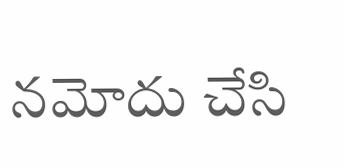నమోదు చేసి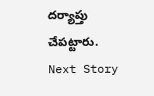దర్యాప్తు చేపట్టారు.
Next Story